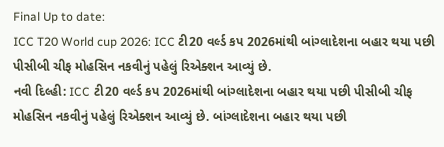Final Up to date:
ICC T20 World cup 2026: ICC ટી20 વર્લ્ડ કપ 2026માંથી બાંગ્લાદેશના બહાર થયા પછી પીસીબી ચીફ મોહસિન નકવીનું પહેલું રિએક્શન આવ્યું છે.
નવી દિલ્હી: ICC ટી20 વર્લ્ડ કપ 2026માંથી બાંગ્લાદેશના બહાર થયા પછી પીસીબી ચીફ મોહસિન નકવીનું પહેલું રિએક્શન આવ્યું છે. બાંગ્લાદેશના બહાર થયા પછી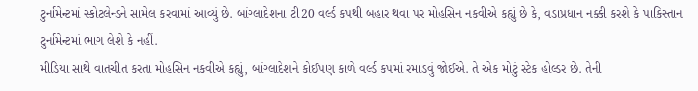ટુર્નામેન્ટમાં સ્કોટલેન્ડને સામેલ કરવામાં આવ્યું છે. બાંગ્લાદેશના ટી20 વર્લ્ડ કપથી બહાર થવા પર મોહસિન નકવીએ કહ્યું છે કે, વડાપ્રધાન નક્કી કરશે કે પાકિસ્તાન ટુર્નામેન્ટમાં ભાગ લેશે કે નહીં.
મીડિયા સાથે વાતચીત કરતા મોહસિન નકવીએ કહ્યું, બાંગ્લાદેશને કોઈપણ કાળે વર્લ્ડ કપમાં રમાડવું જોઈએ. તે એક મોટું સ્ટેક હોલ્ડર છે. તેની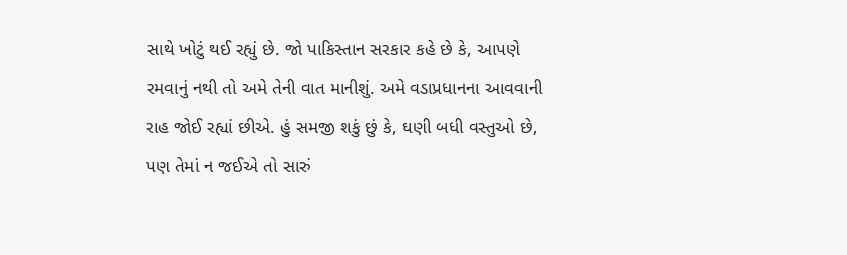સાથે ખોટું થઈ રહ્યું છે. જો પાકિસ્તાન સરકાર કહે છે કે, આપણે રમવાનું નથી તો અમે તેની વાત માનીશું. અમે વડાપ્રધાનના આવવાની રાહ જોઈ રહ્યાં છીએ. હું સમજી શકું છું કે, ઘણી બધી વસ્તુઓ છે, પણ તેમાં ન જઈએ તો સારું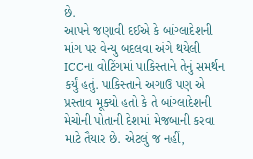છે.
આપને જણાવી દઈએ કે બાંગ્લાદેશની માંગ પર વેન્યુ બદલવા અંગે થયેલી ICCના વોટિંગમાં પાકિસ્તાને તેનું સમર્થન કર્યું હતું. પાકિસ્તાને અગાઉ પણ એ પ્રસ્તાવ મૂક્યો હતો કે તે બાંગ્લાદેશની મેચોની પોતાની દેશમાં મેજબાની કરવા માટે તૈયાર છે. એટલું જ નહીં,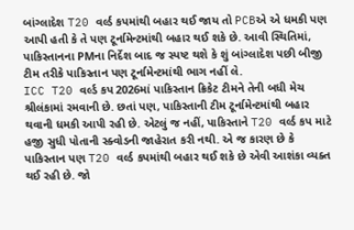બાંગ્લાદેશ T20 વર્લ્ડ કપમાંથી બહાર થઈ જાય તો PCBએ એ ધમકી પણ આપી હતી કે તે પણ ટૂર્નામેન્ટમાંથી બહાર થઈ શકે છે. આવી સ્થિતિમાં, પાકિસ્તાનના PMના નિર્દેશ બાદ જ સ્પષ્ટ થશે કે શું બાંગ્લાદેશ પછી બીજી ટીમ તરીકે પાકિસ્તાન પણ ટૂર્નામેન્ટમાંથી ભાગ નહીં લે.
ICC T20 વર્લ્ડ કપ 2026માં પાકિસ્તાન ક્રિકેટ ટીમને તેની બધી મેચ શ્રીલંકામાં રમવાની છે. છતાં પણ, પાકિસ્તાની ટીમ ટૂર્નામેન્ટમાંથી બહાર થવાની ધમકી આપી રહી છે. એટલું જ નહીં, પાકિસ્તાને T20 વર્લ્ડ કપ માટે હજી સુધી પોતાની સ્ક્વોડની જાહેરાત કરી નથી. એ જ કારણ છે કે પાકિસ્તાન પણ T20 વર્લ્ડ કપમાંથી બહાર થઈ શકે છે એવી આશંકા વ્યક્ત થઈ રહી છે. જો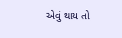એવું થાય તો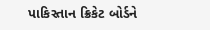પાકિસ્તાન ક્રિકેટ બોર્ડને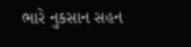ભારે નુકસાન સહન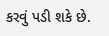કરવું પડી શકે છે.